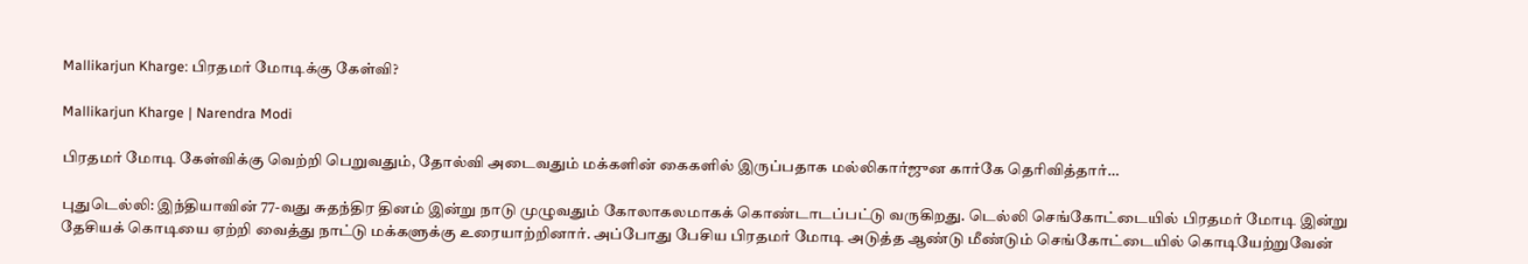Mallikarjun Kharge: பிரதமர் மோடிக்கு கேள்வி?

Mallikarjun Kharge | Narendra Modi

பிரதமர் மோடி கேள்விக்கு வெற்றி பெறுவதும், தோல்வி அடைவதும் மக்களின் கைகளில் இருப்பதாக மல்லிகார்ஜுன கார்கே தெரிவித்தார்…

புதுடெல்லி: இந்தியாவின் 77-வது சுதந்திர தினம் இன்று நாடு முழுவதும் கோலாகலமாகக் கொண்டாடப்பட்டு வருகிறது. டெல்லி செங்கோட்டையில் பிரதமர் மோடி இன்று தேசியக் கொடியை ஏற்றி வைத்து நாட்டு மக்களுக்கு உரையாற்றினார். அப்போது பேசிய பிரதமர் மோடி அடுத்த ஆண்டு மீண்டும் செங்கோட்டையில் கொடியேற்றுவேன்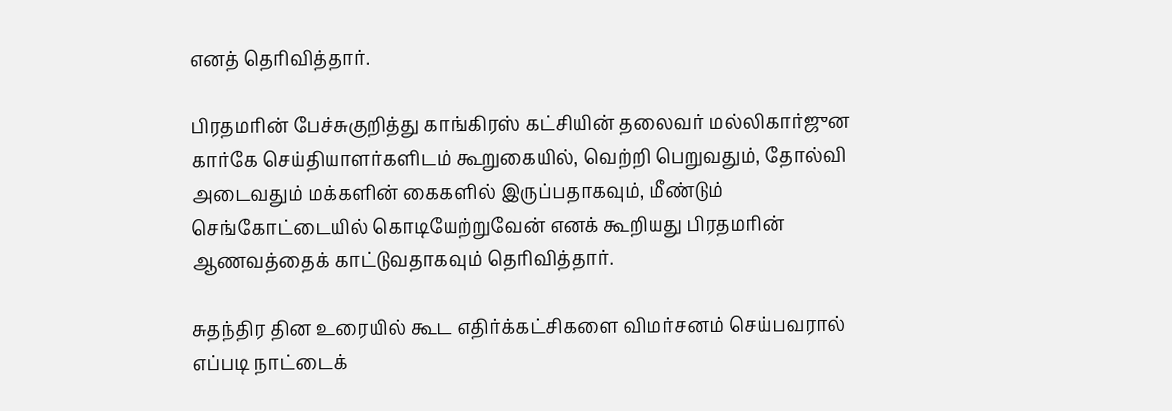எனத் தெரிவித்தார்.

பிரதமரின் பேச்சுகுறித்து காங்கிரஸ் கட்சியின் தலைவர் மல்லிகார்ஜுன கார்கே செய்தியாளர்களிடம் கூறுகையில், வெற்றி பெறுவதும், தோல்வி அடைவதும் மக்களின் கைகளில் இருப்பதாகவும், மீண்டும் செங்கோட்டையில் கொடியேற்றுவேன் எனக் கூறியது பிரதமரின் ஆணவத்தைக் காட்டுவதாகவும் தெரிவித்தார்.

சுதந்திர தின உரையில் கூட எதிர்க்கட்சிகளை விமர்சனம் செய்பவரால் எப்படி நாட்டைக்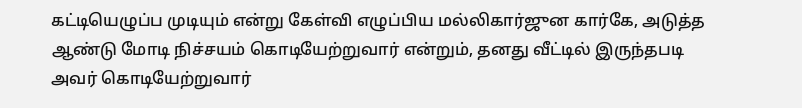கட்டியெழுப்ப முடியும் என்று கேள்வி எழுப்பிய மல்லிகார்ஜுன கார்கே, அடுத்த ஆண்டு மோடி நிச்சயம் கொடியேற்றுவார் என்றும், தனது வீட்டில் இருந்தபடி அவர் கொடியேற்றுவார்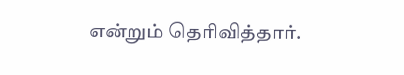என்றும் தெரிவித்தார்.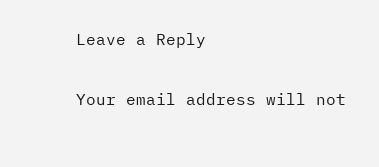Leave a Reply

Your email address will not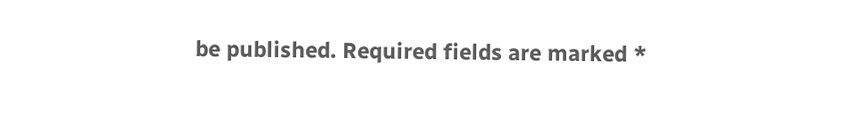be published. Required fields are marked *